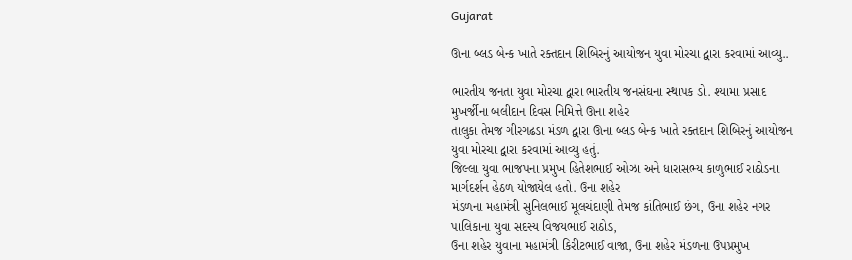Gujarat

ઊના બ્લડ બેન્ક ખાતે રક્તદાન શિબિરનું આયોજન યુવા મોરચા દ્વારા કરવામાં આવ્યુ..

ભારતીય જનતા યુવા મોરચા દ્વારા ભારતીય જનસંઘના સ્થાપક ડો. શ્યામા પ્રસાદ મુખર્જીના બલીદાન દિવસ નિમિત્તે ઊના શહેર
તાલુકા તેમજ ગીરગઢડા મંડળ દ્વારા ઊના બ્લડ બેન્ક ખાતે રક્તદાન શિબિરનું આયોજન યુવા મોરચા દ્વારા કરવામાં આવ્યુ હતું.
જિલ્લા યુવા ભાજપના પ્રમુખ હિતેશભાઈ ઓઝા અને ધારાસભ્ય કાળુભાઈ રાઠોડના માર્ગદર્શન હેઠળ યોજાયેલ હતો. ઉના શહેર
મંડળના મહામંત્રી સુનિલભાઈ મૂલચંદાણી તેમજ કાંતિભાઈ છંગ, ઉના શહેર નગર પાલિકાના યુવા સદસ્ય વિજયભાઈ રાઠોડ,
ઉના શહેર યુવાના મહામંત્રી કિરીટભાઈ વાજા, ઉના શહેર મંડળના ઉપપ્રમુખ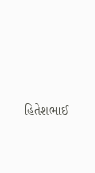હિતેશભાઈ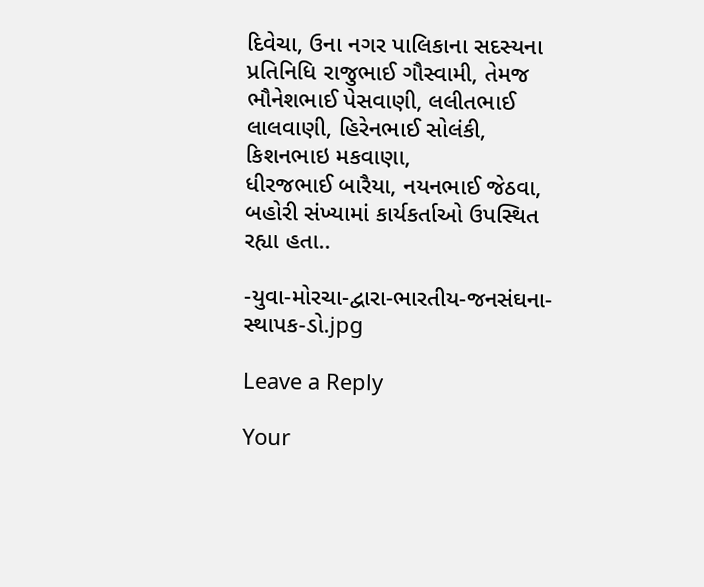દિવેચા, ઉના નગર પાલિકાના સદસ્યના
પ્રતિનિધિ રાજુભાઈ ગૌસ્વામી, તેમજ ભૌનેશભાઈ પેસવાણી, લલીતભાઈ લાલવાણી, હિરેનભાઈ સોલંકી, કિશનભાઇ મકવાણા,
ધીરજભાઈ બારૈયા, નયનભાઈ જેઠવા, બહોરી સંખ્યામાં કાર્યકર્તાઓ ઉપસ્થિત રહ્યા હતા..

-યુવા-મોરચા-દ્વારા-ભારતીય-જનસંઘના-સ્થાપક-ડો.jpg

Leave a Reply

Your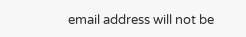email address will not be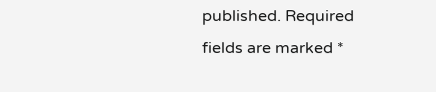published. Required fields are marked *